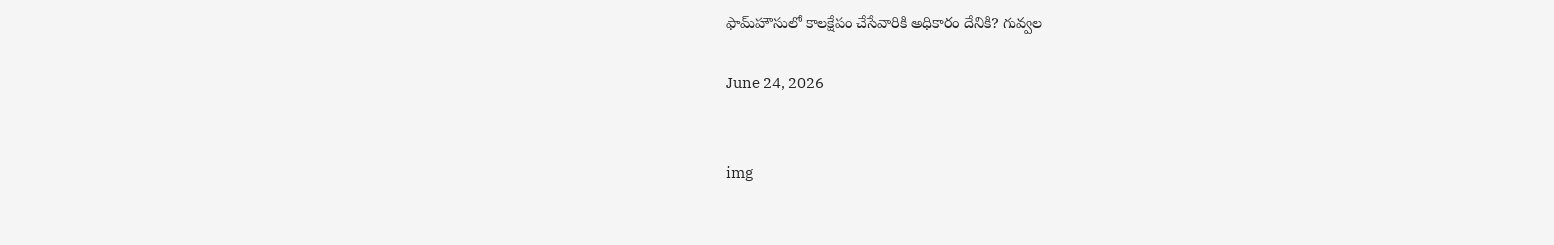ఫామ్‌హౌసులో కాలక్షేపం చేసేవారికి అధికారం దేనికి? గువ్వల

June 24, 2026


img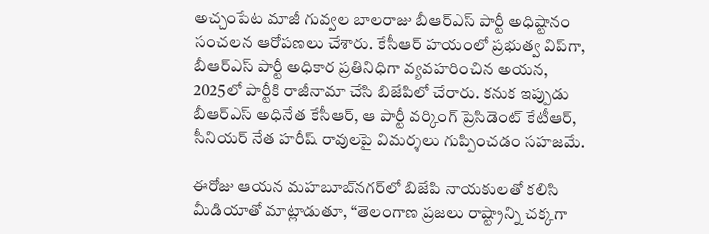అచ్చంపేట మాజీ గువ్వల బాలరాజు బీఆర్ఎస్‌ పార్టీ అధిష్టానం సంచలన ఆరోపణలు చేశారు. కేసీఆర్‌ హయంలో ప్రభుత్వ విప్‌గా, బీఆర్ఎస్‌ పార్టీ అధికార ప్రతినిధిగా వ్యవహరించిన అయన, 2025లో పార్టీకి రాజీనామా చేసి బిజేపిలో చేరారు. కనుక ఇప్పుడు బీఆర్ఎస్‌ అధినేత కేసీఆర్‌, ఆ పార్టీ వర్కింగ్ ప్రెసిడెంట్ కేటీఆర్‌, సీనియర్ నేత హరీష్‌ రావులపై విమర్శలు గుప్పించడం సహజమే.

ఈరోజు ఆయన మహబూబ్‌నగర్‌లో బిజేపి నాయకులతో కలిసి మీడియాతో మాట్లాడుతూ, “తెలంగాణ ప్రజలు రాష్ట్రాన్ని చక్కగా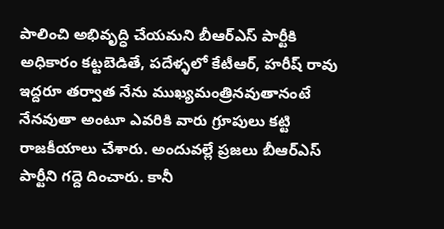పాలించి అభివృద్ధి చేయమని బీఆర్ఎస్‌ పార్టీకి అధికారం కట్టబెడితే, పదేళ్ళలో కేటీఆర్‌, హరీష్‌ రావు ఇద్దరూ తర్వాత నేను ముఖ్యమంత్రినవుతానంటే నేనవుతా అంటూ ఎవరికి వారు గ్రూపులు కట్టి రాజకీయాలు చేశారు. అందువల్లే ప్రజలు బీఆర్ఎస్‌ పార్టీని గద్దె దించారు. కానీ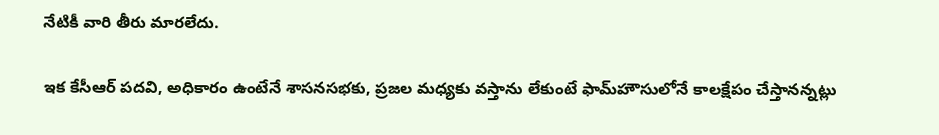నేటికీ వారి తీరు మారలేదు.

ఇక కేసీఆర్‌ పదవి, అధికారం ఉంటేనే శాసనసభకు, ప్రజల మధ్యకు వస్తాను లేకుంటే ఫామ్‌హౌసులోనే కాలక్షేపం చేస్తానన్నట్లు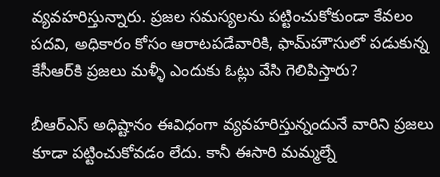వ్యవహరిస్తున్నారు. ప్రజల సమస్యలను పట్టించుకోకుండా కేవలం పదవి, అధికారం కోసం ఆరాటపడేవారికి, ఫామ్‌హౌసులో పడుకున్న కేసీఆర్‌కి ప్రజలు మళ్ళీ ఎందుకు ఓట్లు వేసి గెలిపిస్తారు?

బీఆర్ఎస్‌ అధిష్టానం ఈవిధంగా వ్యవహరిస్తున్నందునే వారిని ప్రజలు కూడా పట్టించుకోవడం లేదు. కానీ ఈసారి మమ్మల్నే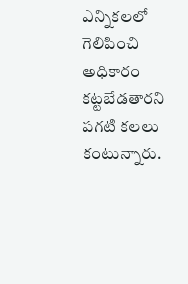ఎన్నికలలో గెలిపించి అధికారం కట్టబేడతారని పగటి కలలు కంటున్నారు.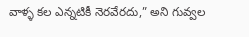వాళ్ళ కల ఎన్నటికీ నెరవేరదు,” అని గువ్వల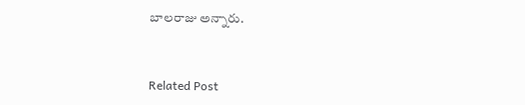బాలరాజు అన్నారు.



Related Post